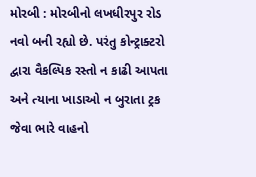મોરબી : મોરબીનો લખધીરપુર રોડ નવો બની રહ્યો છે. પરંતુ કોન્ટ્રાક્ટરો દ્વારા વૈકલ્પિક રસ્તો ન કાઢી આપતા અને ત્યાના ખાડાઓ ન બુરાતા ટ્રક જેવા ભારે વાહનો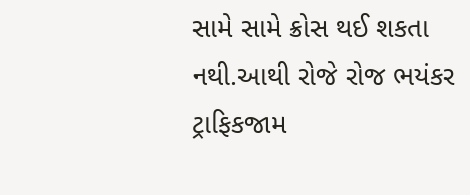સામે સામે ક્રોસ થઈ શકતા નથી.આથી રોજે રોજ ભયંકર ટ્રાફિકજામ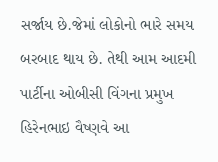સર્જાય છે.જેમાં લોકોનો ભારે સમય બરબાદ થાય છે. તેથી આમ આદમી પાર્ટીના ઓબીસી વિંગના પ્રમુખ હિરેનભાઇ વૈષ્ણવે આ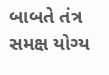બાબતે તંત્ર સમક્ષ યોગ્ય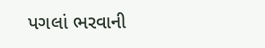પગલાં ભરવાની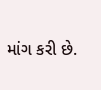માંગ કરી છે.